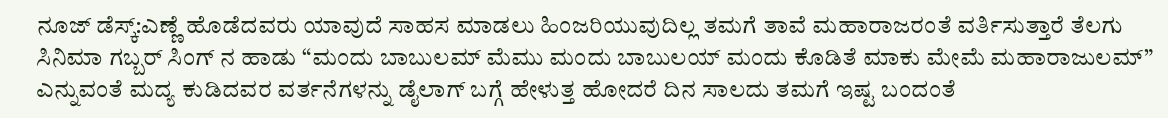ನೂಜ್ ಡೆಸ್ಕ್:ಎಣ್ಣೆ ಹೊಡೆದವರು ಯಾವುದೆ ಸಾಹಸ ಮಾಡಲು ಹಿಂಜರಿಯುವುದಿಲ್ಲ ತಮಗೆ ತಾವೆ ಮಹಾರಾಜರಂತೆ ವರ್ತಿಸುತ್ತಾರೆ ತೆಲಗು ಸಿನಿಮಾ ಗಬ್ಬರ್ ಸಿಂಗ್ ನ ಹಾಡು “ಮಂದು ಬಾಬುಲಮ್ ಮೆಮು ಮಂದು ಬಾಬುಲಯ್ ಮಂದು ಕೊಡಿತೆ ಮಾಕು ಮೇಮೆ ಮಹಾರಾಜುಲಮ್” ಎನ್ನುವಂತೆ ಮದ್ಯ ಕುಡಿದವರ ವರ್ತನೆಗಳನ್ನು ಡೈಲಾಗ್ ಬಗ್ಗೆ ಹೇಳುತ್ತ ಹೋದರೆ ದಿನ ಸಾಲದು ತಮಗೆ ಇಷ್ಟ ಬಂದಂತೆ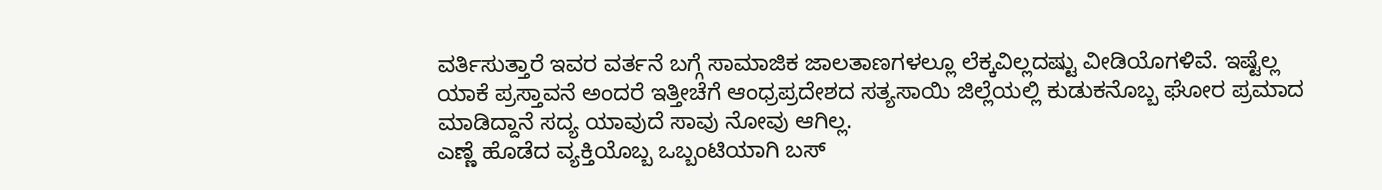ವರ್ತಿಸುತ್ತಾರೆ ಇವರ ವರ್ತನೆ ಬಗ್ಗೆ ಸಾಮಾಜಿಕ ಜಾಲತಾಣಗಳಲ್ಲೂ ಲೆಕ್ಕವಿಲ್ಲದಷ್ಟು ವೀಡಿಯೊಗಳಿವೆ. ಇಷ್ಟೆಲ್ಲ ಯಾಕೆ ಪ್ರಸ್ತಾವನೆ ಅಂದರೆ ಇತ್ತೀಚೆಗೆ ಆಂಧ್ರಪ್ರದೇಶದ ಸತ್ಯಸಾಯಿ ಜಿಲ್ಲೆಯಲ್ಲಿ ಕುಡುಕನೊಬ್ಬ ಘೋರ ಪ್ರಮಾದ ಮಾಡಿದ್ದಾನೆ ಸದ್ಯ ಯಾವುದೆ ಸಾವು ನೋವು ಆಗಿಲ್ಲ.
ಎಣ್ಣೆ ಹೊಡೆದ ವ್ಯಕ್ತಿಯೊಬ್ಬ ಒಬ್ಬಂಟಿಯಾಗಿ ಬಸ್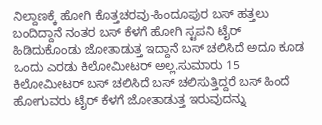ನಿಲ್ದಾಣಕ್ಕೆ ಹೋಗಿ ಕೊತ್ತಚರವು-ಹಿಂದೂಪುರ ಬಸ್ ಹತ್ತಲು ಬಂದಿದ್ದಾನೆ ನಂತರ ಬಸ್ ಕೆಳಗೆ ಹೋಗಿ ಸ್ಟಪನಿ ಟೈರ್ ಹಿಡಿದುಕೊಂಡು ಜೋತಾಡುತ್ತ ಇದ್ದಾನೆ ಬಸ್ ಚಲಿಸಿದೆ ಅದೂ ಕೂಡ ಒಂದು ಎರಡು ಕಿಲೋಮೀಟರ್ ಅಲ್ಲ.ಸುಮಾರು 15 ಕಿಲೋಮೀಟರ್ ಬಸ್ ಚಲಿಸಿದೆ ಬಸ್ ಚಲಿಸುತ್ತಿದ್ದರೆ ಬಸ್ ಹಿಂದೆ ಹೋಗುವರು ಟೈರ್ ಕೆಳಗೆ ಜೋತಾಡುತ್ತ ಇರುವುದನ್ನು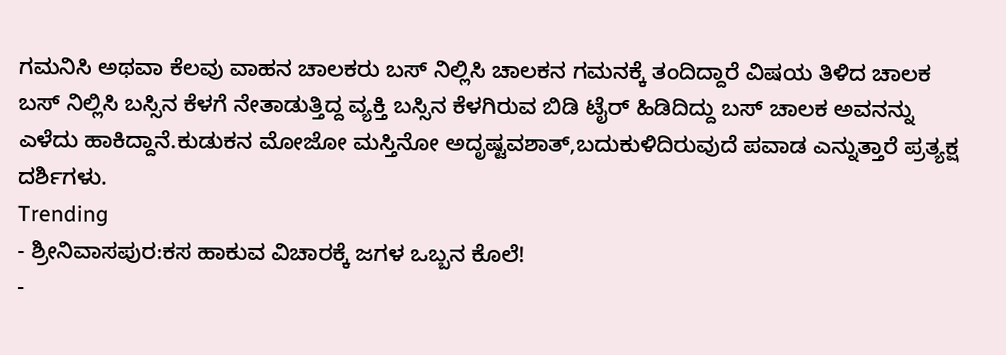ಗಮನಿಸಿ ಅಥವಾ ಕೆಲವು ವಾಹನ ಚಾಲಕರು ಬಸ್ ನಿಲ್ಲಿಸಿ ಚಾಲಕನ ಗಮನಕ್ಕೆ ತಂದಿದ್ದಾರೆ ವಿಷಯ ತಿಳಿದ ಚಾಲಕ ಬಸ್ ನಿಲ್ಲಿಸಿ ಬಸ್ಸಿನ ಕೆಳಗೆ ನೇತಾಡುತ್ತಿದ್ದ ವ್ಯಕ್ತಿ ಬಸ್ಸಿನ ಕೆಳಗಿರುವ ಬಿಡಿ ಟೈರ್ ಹಿಡಿದಿದ್ದು ಬಸ್ ಚಾಲಕ ಅವನನ್ನು ಎಳೆದು ಹಾಕಿದ್ದಾನೆ.ಕುಡುಕನ ಮೋಜೋ ಮಸ್ತಿನೋ ಅದೃಷ್ಟವಶಾತ್,ಬದುಕುಳಿದಿರುವುದೆ ಪವಾಡ ಎನ್ನುತ್ತಾರೆ ಪ್ರತ್ಯಕ್ಷ ದರ್ಶಿಗಳು.
Trending
- ಶ್ರೀನಿವಾಸಪುರ:ಕಸ ಹಾಕುವ ವಿಚಾರಕ್ಕೆ ಜಗಳ ಒಬ್ಬನ ಕೊಲೆ!
-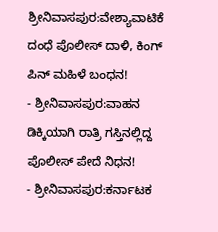ಶ್ರೀನಿವಾಸಪುರ:ವೇಶ್ಯಾವಾಟಿಕೆ ದಂಧೆ ಪೊಲೀಸ್ ದಾಳಿ, ಕಿಂಗ್ ಪಿನ್ ಮಹಿಳೆ ಬಂಧನ!
- ಶ್ರೀನಿವಾಸಪುರ:ವಾಹನ ಡಿಕ್ಕಿಯಾಗಿ ರಾತ್ರಿ ಗಸ್ತಿನಲ್ಲಿದ್ದ ಪೊಲೀಸ್ ಪೇದೆ ನಿಧನ!
- ಶ್ರೀನಿವಾಸಪುರ:ಕರ್ನಾಟಕ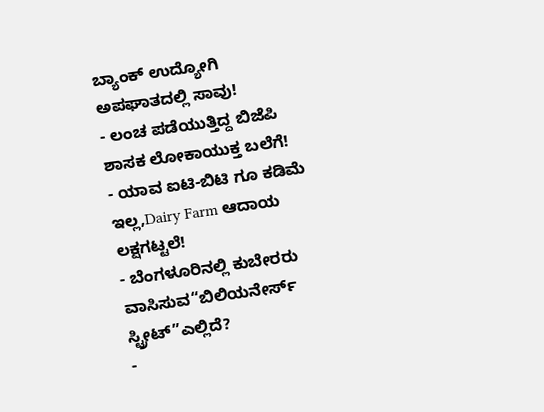ಬ್ಯಾಂಕ್ ಉದ್ಯೋಗಿ ಅಪಘಾತದಲ್ಲಿ ಸಾವು!
- ಲಂಚ ಪಡೆಯುತ್ತಿದ್ದ ಬಿಜೆಪಿ ಶಾಸಕ ಲೋಕಾಯುಕ್ತ ಬಲೆಗೆ!
- ಯಾವ ಐಟಿ-ಬಿಟಿ ಗೂ ಕಡಿಮೆ ಇಲ್ಲ,Dairy Farm ಆದಾಯ ಲಕ್ಷಗಟ್ಟಲೆ!
- ಬೆಂಗಳೂರಿನಲ್ಲಿ ಕುಬೇರರು ವಾಸಿಸುವ“ಬಿಲಿಯನೇರ್ಸ್ ಸ್ಟ್ರೀಟ್”ಎಲ್ಲಿದೆ?
-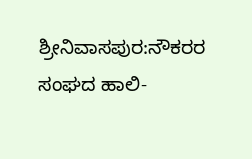ಶ್ರೀನಿವಾಸಪುರ:ನೌಕರರ ಸಂಘದ ಹಾಲಿ-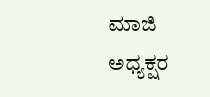ಮಾಜಿ ಅಧ್ಯಕ್ಷರ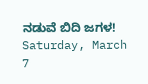ನಡುವೆ ಬಿದಿ ಜಗಳ!
Saturday, March 7